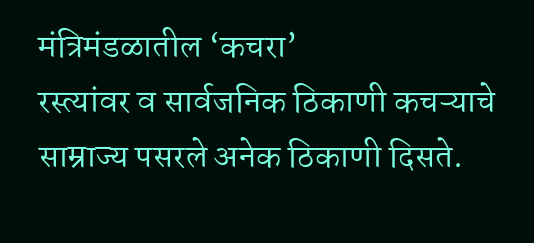मंत्रिमंडळातील ‘कचरा’
रस्त्यांवर व सार्वजनिक ठिकाणी कचऱ्याचे साम्राज्य पसरले अनेक ठिकाणी दिसते.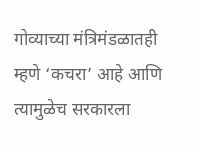गोव्याच्या मंत्रिमंडळातही म्हणे ‘कचरा’ आहे आणि त्यामुळेच सरकारला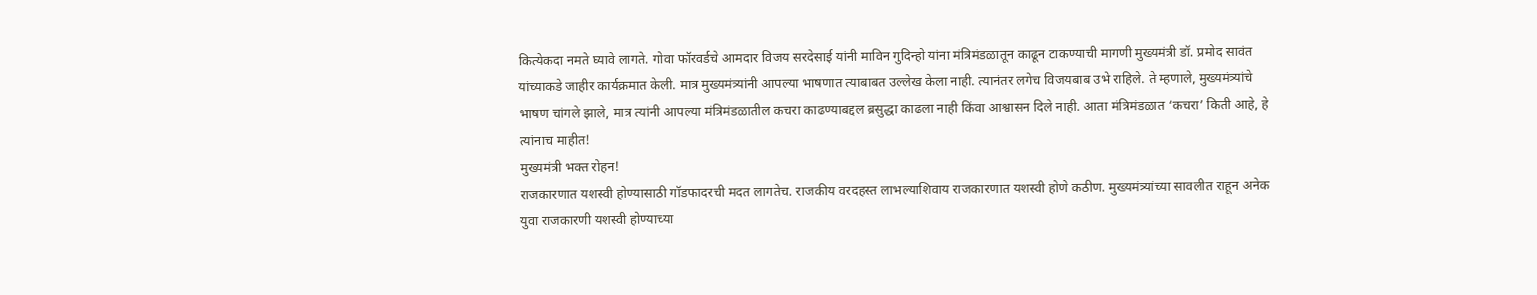कित्येकदा नमते घ्यावे लागते. गोवा फॉरवर्डचे आमदार विजय सरदेसाई यांनी माविन गुदिन्हो यांना मंत्रिमंडळातून काढून टाकण्याची मागणी मुख्यमंत्री डॉ. प्रमोद सावंत यांच्याकडे जाहीर कार्यक्रमात केली. मात्र मुख्यमंत्र्यांनी आपल्या भाषणात त्याबाबत उल्लेख केला नाही. त्यानंतर लगेच विजयबाब उभे राहिले. ते म्हणाले, मुख्यमंत्र्यांचे भाषण चांगले झाले, मात्र त्यांनी आपल्या मंत्रिमंडळातील कचरा काढण्याबद्दल ब्रसुद्धा काढला नाही किंवा आश्वासन दिले नाही. आता मंत्रिमंडळात ‘कचरा’ किती आहे, हे त्यांनाच माहीत!
मुख्यमंत्री भक्त रोहन!
राजकारणात यशस्वी होण्यासाठी गॉडफादरची मदत लागतेच. राजकीय वरदहस्त लाभल्याशिवाय राजकारणात यशस्वी होणे कठीण. मुख्यमंत्र्यांच्या सावलीत राहून अनेक युवा राजकारणी यशस्वी होण्याच्या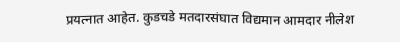प्रयत्नात आहेत. कुडचडे मतदारसंघात विद्यमान आमदार नीलेश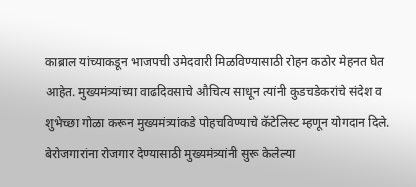काब्राल यांच्याकडून भाजपची उमेदवारी मिळविण्यासाठी रोहन कठोर मेहनत घेत आहेत. मुख्यमंत्र्यांच्या वाढदिवसाचे औचित्य साधून त्यांनी कुडचडेकरांचे संदेश व शुभेच्छा गोळा करून मुख्यमंत्र्यांकडे पोहचविण्याचे कॅटेलिस्ट म्हणून योगदान दिले. बेरोजगारांना रोजगार देण्यासाठी मुख्यमंत्र्यांनी सुरू केलेल्या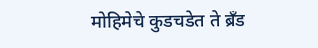मोहिमेचे कुडचडेत ते ब्रँड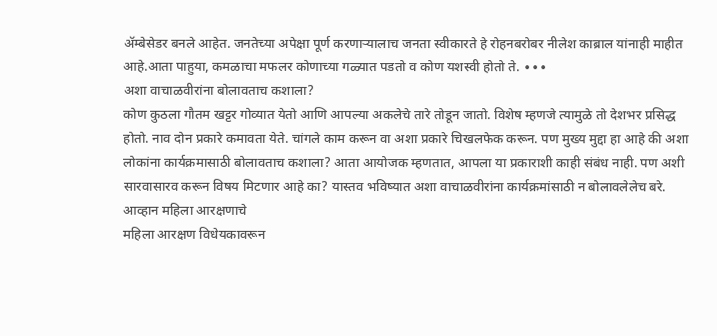ॲम्बेसेडर बनले आहेत. जनतेच्या अपेक्षा पूर्ण करणाऱ्यालाच जनता स्वीकारते हे रोहनबरोबर नीलेश काब्राल यांनाही माहीत आहे.आता पाहुया, कमळाचा मफलर कोणाच्या गळ्यात पडतो व कोण यशस्वी होतो ते. ∙∙∙
अशा वाचाळवीरांना बोलावताच कशाला?
कोण कुठला गौतम खट्टर गोव्यात येतो आणि आपल्या अकलेचे तारे तोडून जातो. विशेष म्हणजे त्यामुळे तो देशभर प्रसिद्ध होतो. नाव दोन प्रकारे कमावता येते. चांगले काम करून वा अशा प्रकारे चिखलफेक करून. पण मुख्य मुद्दा हा आहे की अशा लोकांना कार्यक्रमासाठी बोलावताच कशाला? आता आयोजक म्हणतात, आपला या प्रकाराशी काही संबंध नाही. पण अशी सारवासारव करून विषय मिटणार आहे का? यास्तव भविष्यात अशा वाचाळवीरांना कार्यक्रमांसाठी न बोलावलेलेच बरे.
आव्हान महिला आरक्षणाचे
महिला आरक्षण विधेयकावरून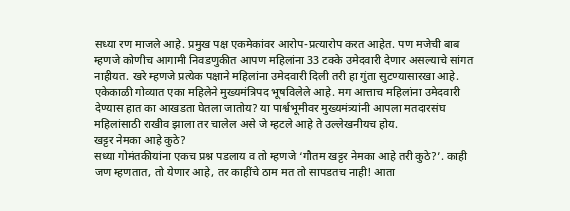सध्या रण माजले आहे. प्रमुख पक्ष एकमेकांवर आरोप-प्रत्यारोप करत आहेत. पण मजेची बाब म्हणजे कोणीच आगामी निवडणुकीत आपण महिलांना 33 टक्के उमेदवारी देणार असल्याचे सांगत नाहीयत. खरे म्हणजे प्रत्येक पक्षाने महिलांना उमेदवारी दिली तरी हा गुंता सुटण्यासारखा आहे. एकेकाळी गोव्यात एका महिलेने मुख्यमंत्रिपद भूषविलेले आहे. मग आत्ताच महिलांना उमेदवारी देण्यास हात का आखडता घेतला जातोय? या पार्श्वभूमीवर मुख्यमंत्र्यांनी आपला मतदारसंघ महिलांसाठी राखीव झाला तर चालेल असे जे म्हटले आहे ते उल्लेखनीयच होय.
खट्टर नेमका आहे कुठे?
सध्या गोमंतकीयांना एकच प्रश्न पडलाय व तो म्हणजे ‘गौतम खट्टर नेमका आहे तरी कुठे?’. काही जण म्हणतात, तो येणार आहे, तर काहींचे ठाम मत तो सापडतच नाही! आता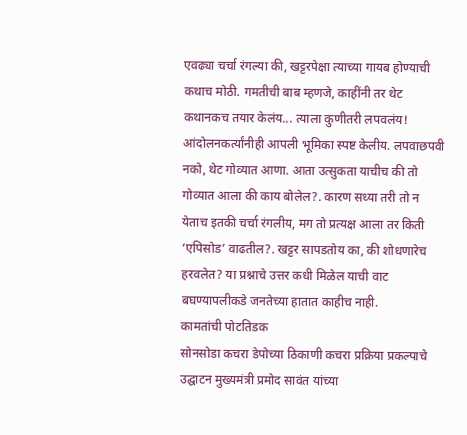एवढ्या चर्चा रंगल्या की, खट्टरपेक्षा त्याच्या गायब होण्याची कथाच मोठी. गमतीची बाब म्हणजे, काहींनी तर थेट कथानकच तयार केलंय... त्याला कुणीतरी लपवलंय! आंदोलनकर्त्यांनीही आपली भूमिका स्पष्ट केलीय. लपवाछपवी नको, थेट गोव्यात आणा. आता उत्सुकता याचीच की तो गोव्यात आला की काय बोलेल?. कारण सध्या तरी तो न येताच इतकी चर्चा रंगलीय, मग तो प्रत्यक्ष आला तर किती ‘एपिसोड’ वाढतील?. खट्टर सापडतोय का, की शोधणारेच हरवलेत? या प्रश्नाचे उत्तर कधी मिळेल याची वाट बघण्यापलीकडे जनतेच्या हातात काहीच नाही.
कामतांची पोटतिडक
सोनसोडा कचरा डेपोच्या ठिकाणी कचरा प्रक्रिया प्रकल्पाचे उद्घाटन मुख्यमंत्री प्रमोद सावंत यांच्या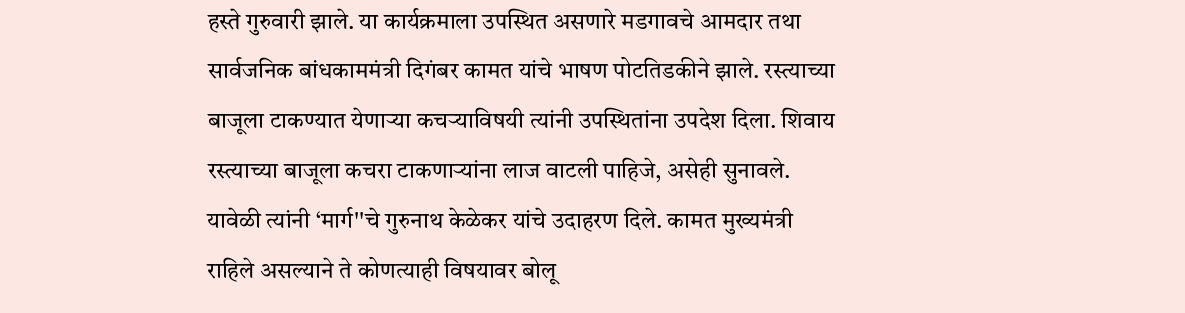हस्ते गुरुवारी झाले. या कार्यक्रमाला उपस्थित असणारे मडगावचे आमदार तथा सार्वजनिक बांधकाममंत्री दिगंबर कामत यांचे भाषण पोटतिडकीने झाले. रस्त्याच्या बाजूला टाकण्यात येणाऱ्या कचऱ्याविषयी त्यांनी उपस्थितांना उपदेश दिला. शिवाय रस्त्याच्या बाजूला कचरा टाकणाऱ्यांना लाज वाटली पाहिजे, असेही सुनावले. यावेळी त्यांनी ‘मार्ग''चे गुरुनाथ केळेकर यांचे उदाहरण दिले. कामत मुख्यमंत्री राहिले असल्याने ते कोणत्याही विषयावर बोलू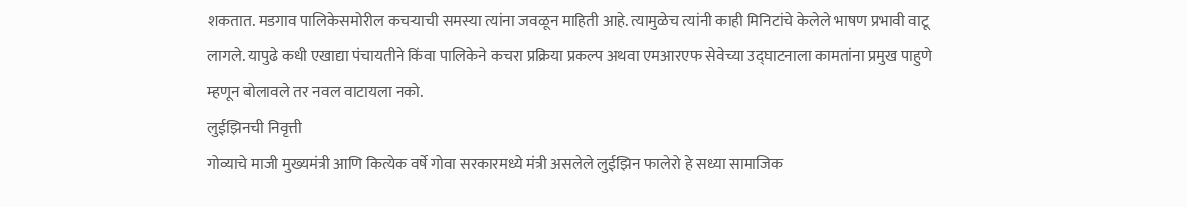शकतात. मडगाव पालिकेसमोरील कचऱ्याची समस्या त्यांना जवळून माहिती आहे. त्यामुळेच त्यांनी काही मिनिटांचे केलेले भाषण प्रभावी वाटू लागले. यापुढे कधी एखाद्या पंचायतीने किंवा पालिकेने कचरा प्रक्रिया प्रकल्प अथवा एमआरएफ सेवेच्या उद्घाटनाला कामतांना प्रमुख पाहुणे म्हणून बोलावले तर नवल वाटायला नको.
लुईझिनची निवृत्ती
गोव्याचे माजी मुख्यमंत्री आणि कित्येक वर्षे गोवा सरकारमध्ये मंत्री असलेले लुईझिन फालेरो हे सध्या सामाजिक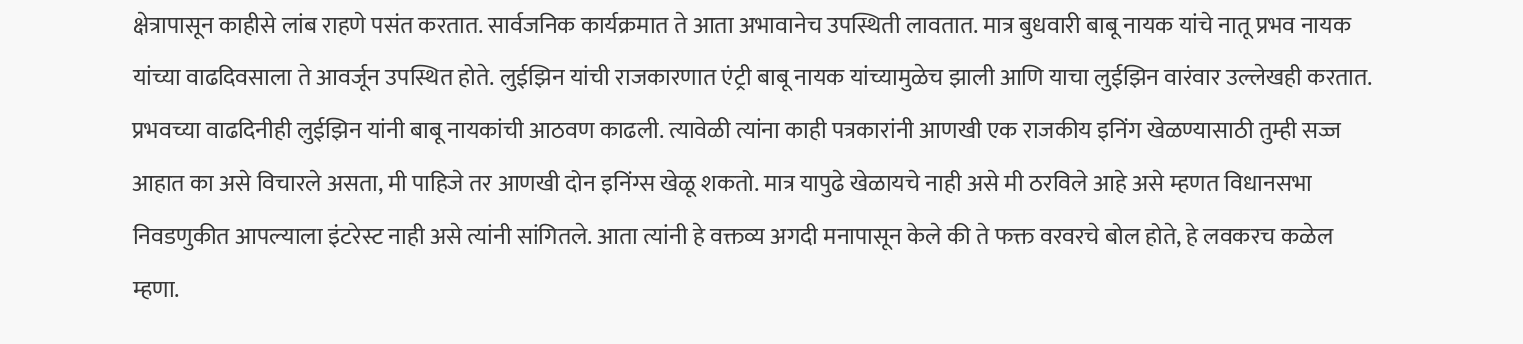क्षेत्रापासून काहीसे लांब राहणे पसंत करतात. सार्वजनिक कार्यक्रमात ते आता अभावानेच उपस्थिती लावतात. मात्र बुधवारी बाबू नायक यांचे नातू प्रभव नायक यांच्या वाढदिवसाला ते आवर्जून उपस्थित होते. लुईझिन यांची राजकारणात एंट्री बाबू नायक यांच्यामुळेच झाली आणि याचा लुईझिन वारंवार उल्लेखही करतात. प्रभवच्या वाढदिनीही लुईझिन यांनी बाबू नायकांची आठवण काढली. त्यावेळी त्यांना काही पत्रकारांनी आणखी एक राजकीय इनिंग खेळण्यासाठी तुम्ही सज्ज आहात का असे विचारले असता, मी पाहिजे तर आणखी दोन इनिंग्स खेळू शकतो. मात्र यापुढे खेळायचे नाही असे मी ठरविले आहे असे म्हणत विधानसभा निवडणुकीत आपल्याला इंटरेस्ट नाही असे त्यांनी सांगितले. आता त्यांनी हे वक्तव्य अगदी मनापासून केले की ते फक्त वरवरचे बोल होते, हे लवकरच कळेल म्हणा.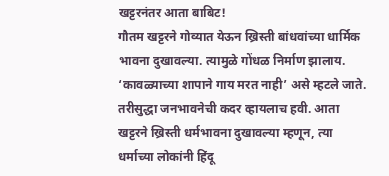खट्टरनंतर आता बाबिट!
गौतम खट्टरने गोव्यात येऊन ख्रिस्ती बांधवांच्या धार्मिक भावना दुखावल्या. त्यामुळे गोंधळ निर्माण झालाय. ‘कावळ्याच्या शापाने गाय मरत नाही’ असे म्हटले जाते. तरीसुद्धा जनभावनेची कदर व्हायलाच हवी. आता खट्टरने ख्रिस्ती धर्मभावना दुखावल्या म्हणून, त्या धर्माच्या लोकांनी हिंदू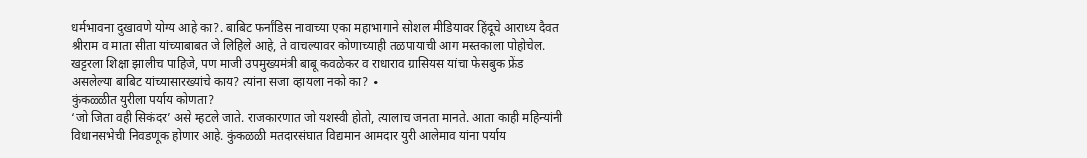धर्मभावना दुखावणे योग्य आहे का?. बाबिट फर्नांडिस नावाच्या एका महाभागाने सोशल मीडियावर हिंदूचे आराध्य दैवत श्रीराम व माता सीता यांच्याबाबत जे लिहिले आहे, ते वाचल्यावर कोणाच्याही तळपायाची आग मस्तकाला पोहोचेल. खट्टरला शिक्षा झालीच पाहिजे, पण माजी उपमुख्यमंत्री बाबू कवळेकर व राधाराव ग्रासियस यांचा फेसबुक फ्रेंड असलेल्या बाबिट यांच्यासारख्यांचे काय? त्यांना सजा व्हायला नको का? ∙
कुंकळ्ळीत युरीला पर्याय कोणता?
‘जो जिता वही सिकंदर’ असे म्हटले जाते. राजकारणात जो यशस्वी होतो, त्यालाच जनता मानते. आता काही महिन्यांनी विधानसभेची निवडणूक होणार आहे. कुंकळळी मतदारसंघात विद्यमान आमदार युरी आलेमाव यांना पर्याय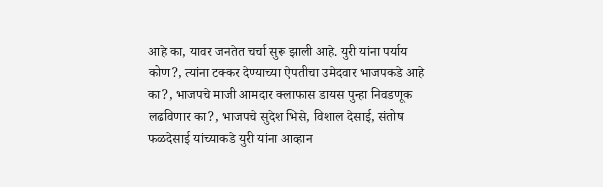आहे का, यावर जनतेत चर्चा सुरू झाली आहे. युरी यांना पर्याय कोण?, त्यांना टक्कर देण्याच्या ऐपतीचा उमेदवार भाजपकडे आहे का?, भाजपचे माजी आमदार क्लाफास डायस पुन्हा निवडणूक लढविणार का?, भाजपचे सुदेश भिसे, विशाल देसाई, संतोष फळदेसाई यांच्याकडे युरी यांना आव्हान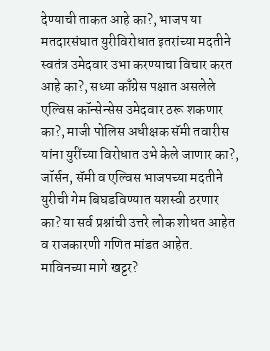देण्याची ताकत आहे का?, भाजप या मतदारसंघात युरीविरोधात इतरांच्या मदतीने स्वतंत्र उमेदवार उभा करण्याचा विचार करत आहे का?, सध्या काँग्रेस पक्षात असलेले एल्विस कॉन्सेन्सेस उमेदवार ठरू शकणार का?, माजी पोलिस अधीक्षक सॅमी तवारीस यांना युरींच्या विरोधात उभे केले जाणार का?, जॉर्सन, सॅमी व एल्विस भाजपच्या मदतीने युरीची गेम बिघडविण्यात यशस्वी ठरणार का? या सर्व प्रश्नांची उत्तरे लोक शोधत आहेत व राजकारणी गणित मांडत आहेत.
माविनच्या मागे खट्टर?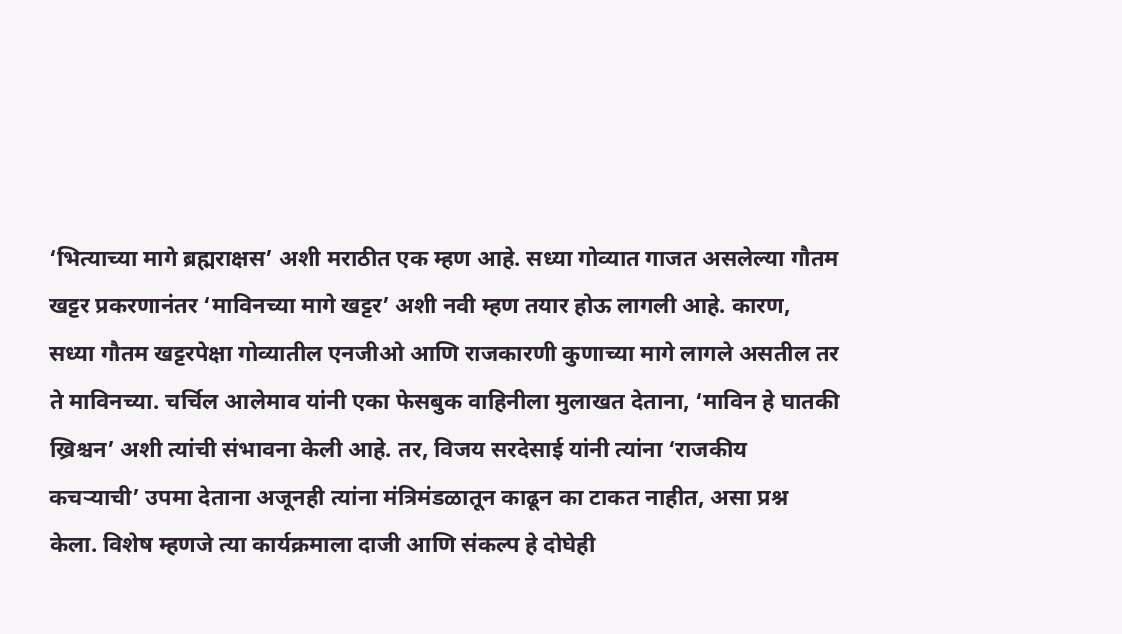‘भित्याच्या मागे ब्रह्मराक्षस’ अशी मराठीत एक म्हण आहे. सध्या गोव्यात गाजत असलेल्या गौतम खट्टर प्रकरणानंतर ‘माविनच्या मागे खट्टर’ अशी नवी म्हण तयार होऊ लागली आहे. कारण, सध्या गौतम खट्टरपेक्षा गोव्यातील एनजीओ आणि राजकारणी कुणाच्या मागे लागले असतील तर ते माविनच्या. चर्चिल आलेमाव यांनी एका फेसबुक वाहिनीला मुलाखत देताना, ‘माविन हे घातकी ख्रिश्चन’ अशी त्यांची संभावना केली आहे. तर, विजय सरदेसाई यांनी त्यांना ‘राजकीय कचऱ्याची’ उपमा देताना अजूनही त्यांना मंत्रिमंडळातून काढून का टाकत नाहीत, असा प्रश्न केला. विशेष म्हणजे त्या कार्यक्रमाला दाजी आणि संकल्प हे दोघेही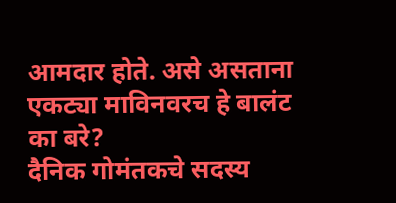आमदार होते. असे असताना एकट्या माविनवरच हे बालंट का बरे?
दैनिक गोमंतकचे सदस्य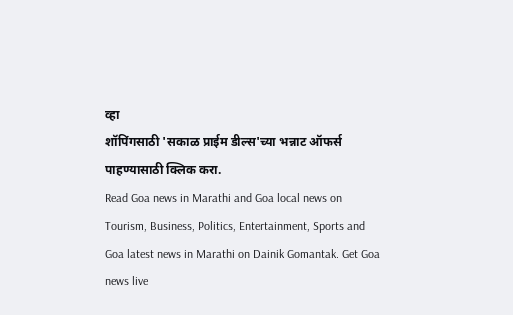व्हा
शॉपिंगसाठी 'सकाळ प्राईम डील्स'च्या भन्नाट ऑफर्स पाहण्यासाठी क्लिक करा.
Read Goa news in Marathi and Goa local news on Tourism, Business, Politics, Entertainment, Sports and Goa latest news in Marathi on Dainik Gomantak. Get Goa news live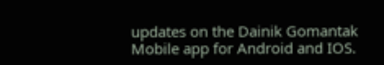updates on the Dainik Gomantak Mobile app for Android and IOS.